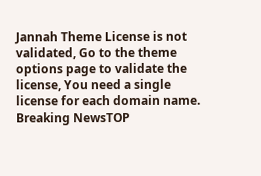Jannah Theme License is not validated, Go to the theme options page to validate the license, You need a single license for each domain name.
Breaking NewsTOP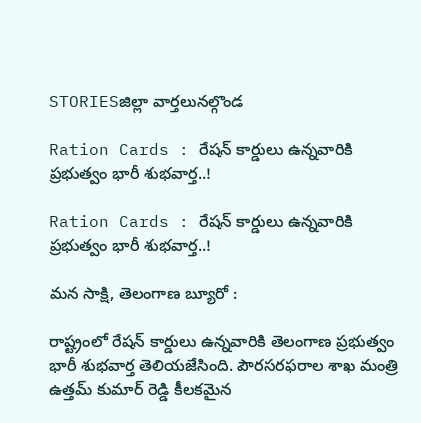STORIESజిల్లా వార్తలునల్గొండ

Ration Cards : రేషన్ కార్డులు ఉన్నవారికి ప్రభుత్వం భారీ శుభవార్త..!

Ration Cards : రేషన్ కార్డులు ఉన్నవారికి ప్రభుత్వం భారీ శుభవార్త..!

మన సాక్షి, తెలంగాణ బ్యూరో :

రాష్ట్రంలో రేషన్ కార్డులు ఉన్నవారికి తెలంగాణ ప్రభుత్వం భారీ శుభవార్త తెలియజేసింది. పౌరసరఫరాల శాఖ మంత్రి ఉత్తమ్ కుమార్ రెడ్డి కీలకమైన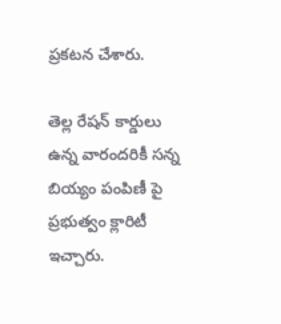ప్రకటన చేశారు.

తెల్ల రేషన్ కార్డులు ఉన్న వారందరికీ సన్న బియ్యం పంపిణీ పై ప్రభుత్వం క్లారిటీ ఇచ్చారు.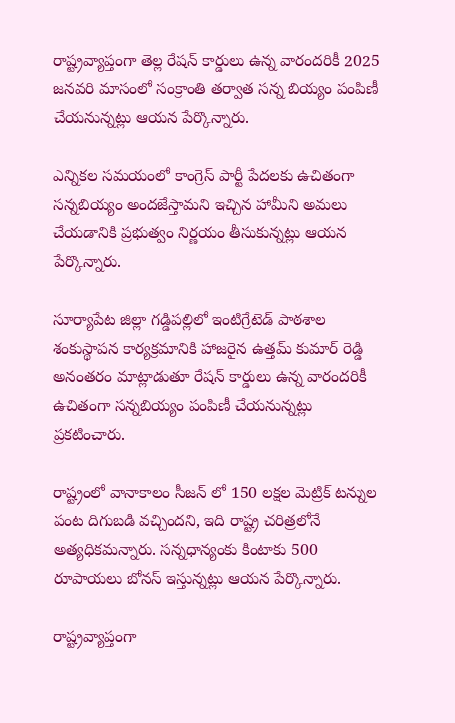రాష్ట్రవ్యాప్తంగా తెల్ల రేషన్ కార్డులు ఉన్న వారందరికీ 2025 జనవరి మాసంలో సంక్రాంతి తర్వాత సన్న బియ్యం పంపిణీ చేయనున్నట్లు ఆయన పేర్కొన్నారు.

ఎన్నికల సమయంలో కాంగ్రెస్ పార్టీ పేదలకు ఉచితంగా సన్నబియ్యం అందజేస్తామని ఇచ్చిన హామీని అమలు చేయడానికి ప్రభుత్వం నిర్ణయం తీసుకున్నట్లు ఆయన పేర్కొన్నారు.

సూర్యాపేట జిల్లా గడ్డిపల్లిలో ఇంటిగ్రేటెడ్ పాఠశాల శంకుస్థాపన కార్యక్రమానికి హాజరైన ఉత్తమ్ కుమార్ రెడ్డి అనంతరం మాట్లాడుతూ రేషన్ కార్డులు ఉన్న వారందరికీ ఉచితంగా సన్నబియ్యం పంపిణీ చేయనున్నట్లు ప్రకటించారు.

రాష్ట్రంలో వానాకాలం సీజన్ లో 150 లక్షల మెట్రిక్ టన్నుల పంట దిగుబడి వచ్చిందని, ఇది రాష్ట్ర చరిత్రలోనే అత్యధికమన్నారు. సన్నధాన్యంకు కింటాకు 500 రూపాయలు బోనస్ ఇస్తున్నట్లు ఆయన పేర్కొన్నారు.

రాష్ట్రవ్యాప్తంగా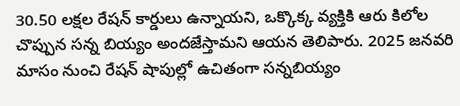30.50 లక్షల రేషన్ కార్డులు ఉన్నాయని, ఒక్కొక్క వ్యక్తికి ఆరు కిలోల చొప్పున సన్న బియ్యం అందజేస్తామని ఆయన తెలిపారు. 2025 జనవరి మాసం నుంచి రేషన్ షాపుల్లో ఉచితంగా సన్నబియ్యం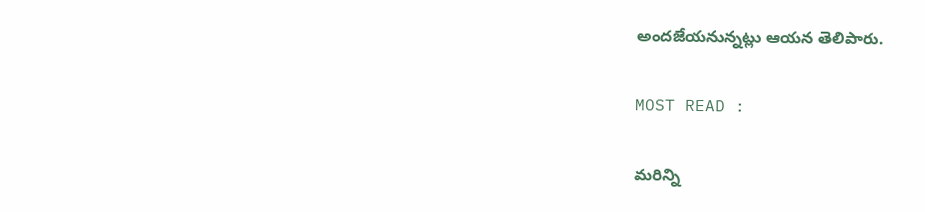అందజేయనున్నట్లు ఆయన తెలిపారు.

MOST READ :

మరిన్ని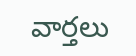వార్తలు